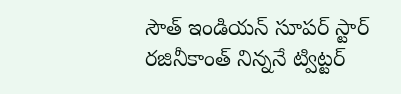సౌత్ ఇండియన్ సూపర్ స్టార్ రజినీకాంత్ నిన్ననే ట్విట్టర్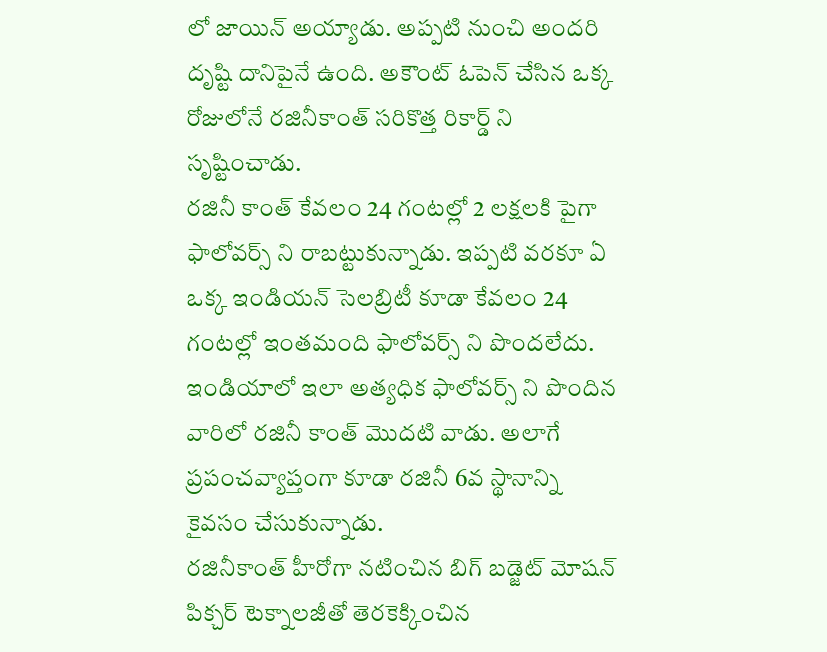లో జాయిన్ అయ్యాడు. అప్పటి నుంచి అందరి దృష్టి దానిపైనే ఉంది. అకౌంట్ ఓపెన్ చేసిన ఒక్క రోజులోనే రజినీకాంత్ సరికొత్త రికార్డ్ ని సృష్టించాడు.
రజినీ కాంత్ కేవలం 24 గంటల్లో 2 లక్షలకి పైగా ఫాలోవర్స్ ని రాబట్టుకున్నాడు. ఇప్పటి వరకూ ఏ ఒక్క ఇండియన్ సెలబ్రిటీ కూడా కేవలం 24 గంటల్లో ఇంతమంది ఫాలోవర్స్ ని పొందలేదు. ఇండియాలో ఇలా అత్యధిక ఫాలోవర్స్ ని పొందిన వారిలో రజినీ కాంత్ మొదటి వాడు. అలాగే ప్రపంచవ్యాప్తంగా కూడా రజినీ 6వ స్థానాన్ని కైవసం చేసుకున్నాడు.
రజినీకాంత్ హీరోగా నటించిన బిగ్ బడ్జెట్ మోషన్ పిక్చర్ టెక్నాలజీతో తెరకెక్కించిన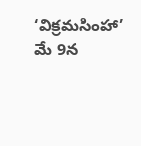‘విక్రమసింహా’ మే 9న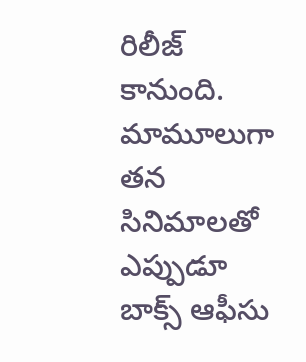రిలీజ్ కానుంది. మామూలుగా తన సినిమాలతో ఎప్పుడూ బాక్స్ ఆఫీసు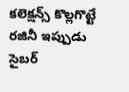కలెక్షన్స్ కొల్లగొట్టే రజినీ ఇప్పుడు సైబర్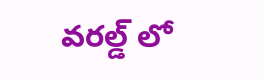వరల్డ్ లో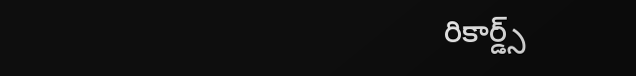రికార్డ్స్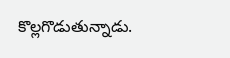కొల్లగొడుతున్నాడు.